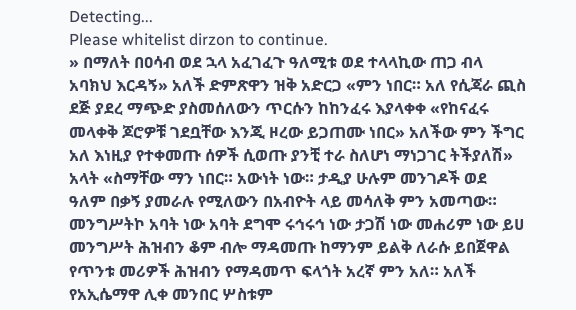Detecting...
Please whitelist dirzon to continue.
» በማለት በዐሳብ ወደ ኋላ አፈገፈጉ ዓለሚቱ ወደ ተላላኪው ጠጋ ብላ አባክህ እርዳኝ» አለች ድምጽዋን ዝቅ አድርጋ «ምን ነበር። አለ የሲጃራ ጪስ ደጅ ያደረ ማጭድ ያስመሰለውን ጥርሱን ከከንፈሩ እያላቀቀ «የከናፈሩ መላቀቅ ጆሮዎቹ ገደቧቸው እንጂ ዞረው ይጋጠሙ ነበር» አለችው ምን ችግር አለ እነዚያ የተቀመጡ ሰዎች ሲወጡ ያንቺ ተራ ስለሆነ ማነጋገር ትችያለሽ» አላት «ስማቸው ማን ነበር። አውነት ነው። ታዲያ ሁሉም መንገዶች ወደ ዓለም በቃኝ ያመራሉ የሚለውን በአብዮት ላይ መሳለቅ ምን አመጣው። መንግሥትኮ አባት ነው አባት ደግሞ ሩኅሩኅ ነው ታጋሽ ነው መሐሪም ነው ይሀ መንግሥት ሕዝብን ቆም ብሎ ማዳመጡ ከማንም ይልቅ ለራሱ ይበጀዋል የጥንቱ መሪዎች ሕዝብን የማዳመጥ ፍላጎት አረኛ ምን አለ። አለች የአኢሴማዋ ሊቀ መንበር ሦስቱም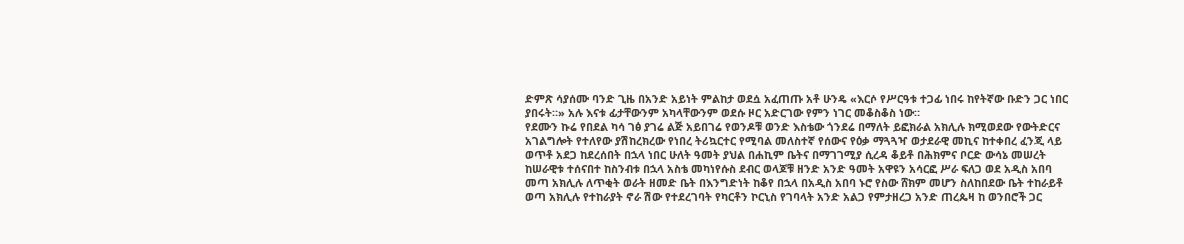ድምጽ ሳያሰሙ ባንድ ጊዜ በአንድ አይነት ምልከታ ወደሷ አፈጠጡ አቶ ሁንዴ «እርሶ የሥርዓቱ ተጋፊ ነበሩ ከየትኛው ቡድን ጋር ነበር ያበሩት።» አሉ እናቱ ፊታቸውንም አካላቸውንም ወደሱ ዞር አድርገው የምን ነገር መቆስቆስ ነው።
የደሙን ኩሬ የበደል ካሳ ገፅ ያገሬ ልጅ አይበገሬ የወንዶቹ ወንድ እስቴው ጎንደሬ በማለት ይፎክራል አክሊሉ ክሚወደው የውትድርና አገልግሎት የተለየው ያሽከረክረው የነበረ ትሪኳርተር የሚባል መለስተኛ የሰውና የዕቃ ማጓጓዣ ወታደራዊ መኪና ከተቀበረ ፈንጂ ላይ ወጥቶ አደጋ ከደረሰበት በኋላ ነበር ሁለት ዓመት ያህል በሐኪም ቤትና በማገገሚያ ሲረዳ ቆይቶ በሕክምና ቦርድ ውሳኔ መሠረት ከሠራዊቱ ተሰናበተ ከስንብቱ በኋላ አስቴ መካነየሱስ ደብር ወላጆቹ ዘንድ አንድ ዓመት አዋዩን አሳርፎ ሥራ ፍለጋ ወደ አዲስ አበባ መጣ አክሊሉ ለጥቂት ወራት ዘመድ ቤት በእንግድነት ከቆየ በኋላ በአዲስ አበባ ኑሮ የስው ሸክም መሆን ስለከበደው ቤት ተከራይቶ ወጣ አክሊሉ የተከራያት ኖራ ሽው የተደረገባት የካርቶን ኮርኒስ የገባላት አንድ አልጋ የምታዘረጋ አንድ ጠረጴዛ ከ ወንበሮች ጋር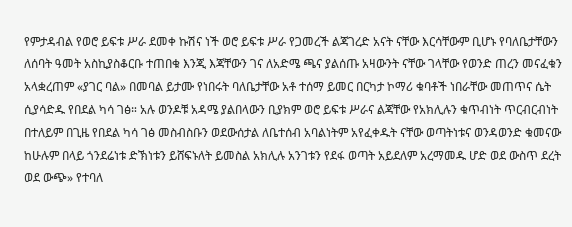የምታዳብል የወሮ ይፍቱ ሥራ ደመቀ ኩሽና ነች ወሮ ይፍቱ ሥራ የጋመረች ልጃገረድ አናት ናቸው እርሳቸውም ቢሆኑ የባለቤታቸውን ለሰባት ዓመት አስኪያስቆርቡ ተጠበቁ እንጂ እጃቸውን ገና ለአድሜ ጫና ያልሰጡ አዛውንት ናቸው ገላቸው የወንድ ጠረን መናፈቁን አላቋረጠም «ያገር ባል» በመባል ይታሙ የነበሩት ባለቤታቸው አቶ ተሰማ ይመር በርካታ ኮማሪ ቁባቶች ነበራቸው መጠጥና ሴት ሲያሳድዱ የበደል ካሳ ገፅ። አሉ ወንዶቹ አዳሜ ያልበላውን ቢያክም ወሮ ይፍቱ ሥራና ልጃቸው የአክሊሉን ቁጥብነት ጥርብርብነት በተለይም በጊዜ የበደል ካሳ ገፅ መስብስቡን ወደውሰታል ለቤተሰብ አባልነትም አየፈቀዱት ናቸው ወጣትነቱና ወንዳወንድ ቁመናው ከሁሉም በላይ ጎንደሬነቱ ድኽነቱን ይሸፍኑለት ይመስል አክሊሉ አንገቱን የደፋ ወጣት አይደለም አረማመዱ ሆድ ወደ ውስጥ ደረት ወደ ውጭ» የተባለ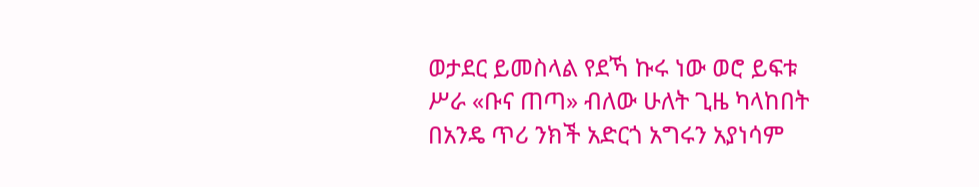ወታደር ይመስላል የደኻ ኩሩ ነው ወሮ ይፍቱ ሥራ «ቡና ጠጣ» ብለው ሁለት ጊዜ ካላከበት በአንዴ ጥሪ ንክች አድርጎ አግሩን አያነሳም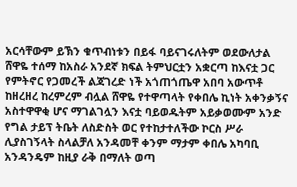አርሳቸውም ይኽን ቁጥብነቱን በይፋ ባይናገሩለትም ወደውለታል ሸዋዬ ተሰማ ከአስራ አንደኛ ክፍል ትምህርቷን አቋርጣ ከእናቷ ጋር የምትኖር የጋመረች ልጃገረድ ነች አጎጠጎጤዋ አበባ አውጥቶ ከዘረዘረ ከረምረም ብሏል ሸዋዬ የተዋጣላት የቀበሌ ኪነት አቀንቃኝና አስተዋዋቂ ሆና ማገልገሏን እናቷ ባይወዱትም አይቃወሙም አንድ የግል ታይፕ ትቤት ለስድስት ወር የተከታተለችው ኮርስ ሥራ ሊያስገኝላት ስላልቻለ አንዳመቸ ቀንም ማታም ቀበሌ አካባቢ አንዳንዴም ከዚያ ራቅ በማለት ወጣ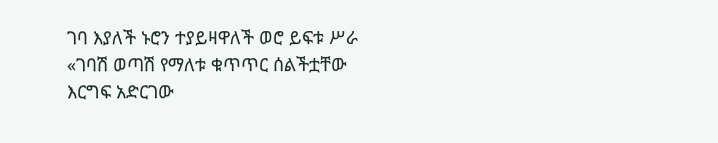ገባ እያለች ኑሮን ተያይዛዋለች ወሮ ይፍቱ ሥራ «ገባሽ ወጣሽ የማለቱ ቁጥጥር ሰልችቷቸው እርግፍ አድርገው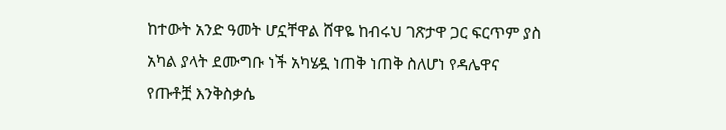ከተውት አንድ ዓመት ሆኗቸዋል ሸዋዬ ከብሩህ ገጽታዋ ጋር ፍርጥም ያስ አካል ያላት ደሙግቡ ነች አካሄዷ ነጠቅ ነጠቅ ስለሆነ የዳሌዋና የጡቶቿ እንቅስቃሴ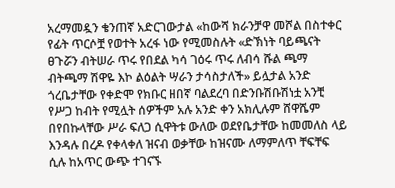አረማመዷን ቄንጠኛ አድርገውታል «ከውሻ ክራንቻዋ መሾል በስተቀር የፊት ጥርሶቿ የወተት አረፋ ነው የሚመስሉት «ድኽነት ባይጫናት ፀጉሯን ብትሠራ ጥሩ የበደል ካሳ ገዕሩ ጥሩ ለብሳ ሹል ጫማ ብትጫማ ሽዋዬ እኮ ልዕልት ሣራን ታሳስታለች» ይሏታል አንድ ጎረቤታቸው የቀድሞ የክቡር ዘበኛ ባልደረባ በድንቡሽቡሽነቷ አንቺ የሥጋ ከብት የሚሏት ሰዎችም አሉ አንድ ቀን አክሊሉም ሸዋሼም በየበኩላቸው ሥራ ፍለጋ ሲዋትቱ ውለው ወደየቤታቸው ከመመለስ ላይ እንዳሉ በረዶ የቀላቀለ ዝናብ ወቃቸው ከዝናሙ ለማምለጥ ቸፍቸፍ ሲሉ ከአጥር ውጭ ተገናኙ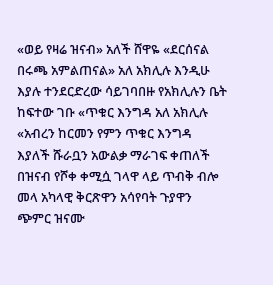«ወይ የዛሬ ዝናብ» አለች ሸዋዬ «ደርሰናል በሩጫ አምልጠናል» አለ አክሊሉ እንዲሁ እያሉ ተንደርድረው ሳይገባበዙ የአክሊሉን ቤት ከፍተው ገቡ «ጥቁር እንግዳ አለ አክሊሉ «አብረን ከርመን የምን ጥቁር እንግዳ እያለች ሹራቧን አውልቃ ማራገፍ ቀጠለች በዝናብ የሾቀ ቀሚሷ ገላዋ ላይ ጥብቅ ብሎ መላ አካላዊ ቅርጽዋን አሳየባት ጉያዋን ጭምር ዝናሙ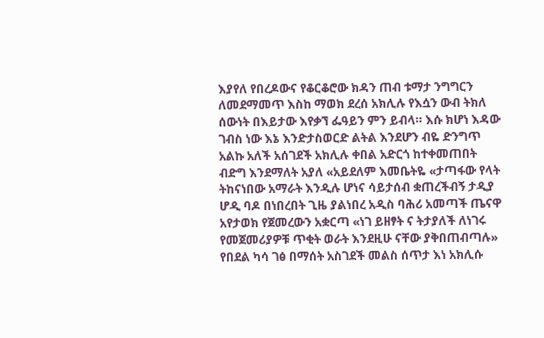እያየለ የበረዶውና የቆርቆሮው ክዳን ጠብ ቱማታ ንግግርን ለመደማመጥ እስከ ማወክ ደረሰ አክሊሉ የእሷን ውብ ትክለ ሰውነት በእይታው እየቃኘ ፌዓይን ምን ይብላ። እሱ ክሆነ እዳው ገብስ ነው እኔ እንድታስወርድ ልትል እንደሆን ብዬ ድንግጥ አልኩ አለች አሰገደች አክሊሉ ቀበል አድርጎ ከተቀመጠበት ብድግ እንደማለት አያለ «አይደለም እመቤትዬ «ታጣፋው የላት ትከናነበው አማራት እንዲሉ ሆነና ሳይታሰብ ቋጠረችብኝ ታዲያ ሆዲ ባዶ በነበረበት ጊዜ ያልነበረ አዲስ ባሕሪ አመጣች ጤናዋ አየታወክ የጀመረውን አቋርጣ «ነገ ይዘፃት ና ትታያለች ለነገሩ የመጀመሪያዎቹ ጥቂት ወራት እንደዚሁ ናቸው ያቅበጠብጣሉ» የበደል ካሳ ገፅ በማሰት አስገደች መልስ ሰጥታ እነ አክሊሱ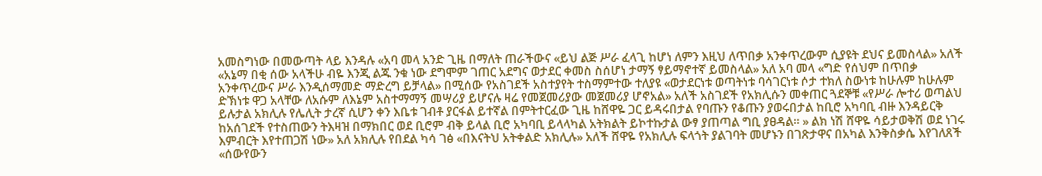አመስግነው በመውጣት ላይ እንዳሉ «አባ መላ አንድ ጊዜ በማለት ጠራችውና «ይህ ልጅ ሥራ ፈላጊ ከሆነ ለምን እዚህ ለጥበቃ አንቀጥረውም ሲያዩት ደህና ይመስላል» አለች «አኔማ በቂ ሰው አላችሁ ብዬ እንጂ ልጁ ንቁ ነው ደግሞም ገጠር አደግና ወታደር ቀመስ ስሰሆነ ታማኝ ፃይማኖተኛ ይመስላል» አለ አባ መላ «ግድ የሰህም በጥበቃ አንቀጥረውና ሥራ እንዲሰማመድ ማድረግ ይቻላል» በሚሰው የአስገደች አስተያየት ተስማምተው ተለያዩ «ወታደርነቱ ወጣትነቱ ባሳገርነቱ ሶታ ተክለ ስውነቱ ከሁሉም ከሁሉም ድኽነቱ ዋጋ አላቸው ለአሱም ለእኔም አስተማማኝ መሣሪያ ይሆናሉ ዛሬ የመጀመሪያው መጀመሪያ ሆኖአል» አለች አስገደች የአክሊሱን መቀጠር ጓደኞቹ «የሥራ ሎተሪ ወጣልህ ይሉታል አክሊሉ የሌሊት ታረኛ ሲሆን ቀን እቤቱ ገብቶ ያርፋል ይተኛል በምትተርፈው ጊዜ ከሸዋዬ ጋር ይዳሩበታል የባጡን የቆጡን ያወሩበታል ከቢሮ አካባቢ ብዙ እንዳይርቅ ከአሰገደች የተስጠውን ትእዛዝ በማክበር ወደ ቢሮም ብቅ ይላል ቢሮ አካባቢ ይላላካል አትክልት ይኮተኩታል ውፃ ያጠጣል ግቢ ያፀዳል። » ልክ ነሽ ሸዋዬ ሳይታወቅሽ ወደ ነገሩ እምብርት እየተጠጋሽ ነው» አለ አክሊሉ የበደል ካሳ ገፅ «በእናትህ አትቀልድ አክሊሉ» አለች ሸዋዬ የአክሊሉ ፍላጎት ያልገባት መሆኑን በገጽታዋና በአካል እንቅስቃሴ እየገለጸች «ሰውየውን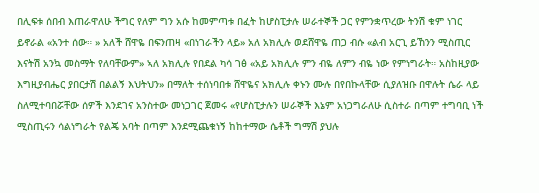በሊፍቱ ሰበብ እጠራዋለሁ ችግር የለም ግን አሱ ከመምጣቱ በፈት ከሆስፒታሉ ሠራተኞች ጋር የምንቋጥረው ትንሽ ቁም ነገር ይኖራል «አንተ ሰው። » አለች ሸዋዬ በፍንጠዛ «በነገራችን ላይ» አለ አክሊሉ ወደሸዋዬ ጠጋ ብሱ «ልብ አርጊ ይኸንን ሚስጢር እናትሽ አንኳ መስማት የለባቸውም» ኣለ አክሊሉ የበደል ካሳ ገፅ «አይ አክሊሉ ምን ብዬ ለምን ብዬ ነው የምነግራት። አስከዚያው እግዚያብሔር ያበርታሽ በልልኝ እህትህን» በማለት ተሰነባበቱ ሸዋዬና አክሊሉ ቀኑን ሙሉ በየበኩላቸው ሲያለዝቡ በዋሉት ሴራ ላይ ስለሚተባበሯቸው ሰዎች እንደገና አንስተው መነጋገር ጀመሩ «የሆስፒታሉን ሠራኞች እኔም አነጋግራለሁ ሲስተራ በጣም ተግባቢ ነች ሚስጢሩን ሳልነግራት የልጄ አባት በጣም እንደሚጨቁነኝ ከከተማው ሴቶች ግማሽ ያህሉ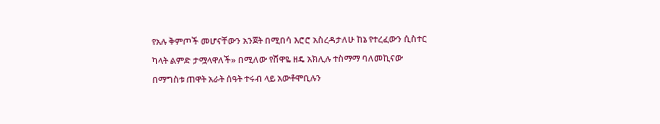የአሉ ቅምጦች መሆናቸውን አንጀት በሚበሳ እሮሮ አስረዳታለሁ ከኔ የተረፈውን ሲስተር ካላት ልምድ ታሟላዋለች» በሚለው የሸዋዬ ዘዴ አክሊሉ ተስማማ ባለመኪናው በማግስቱ ጠዋት አራት ሰዓት ተሩብ ላይ አውቶሞቢሉን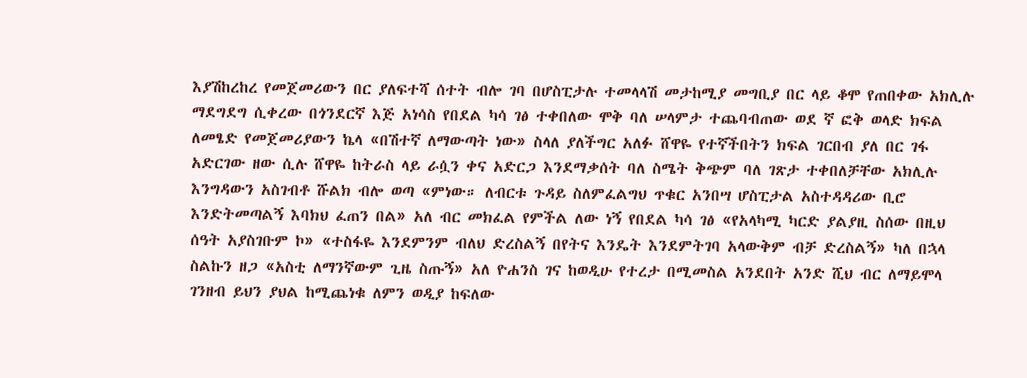እያሽከረከረ የመጀመሪውን በር ያለፍተሻ ሰተት ብሎ ገባ በሆስፒታሉ ተመላላሽ መታከሚያ መግቢያ በር ላይ ቆሞ የጠበቀው አክሊሉ ማደግደግ ሲቀረው በጎንደርኛ እጅ አነሳስ የበደል ካሳ ገፅ ተቀበለው ሞቅ ባለ ሠላምታ ተጨባብጠው ወደ ኛ ፎቅ ወላድ ክፍል ለመፄድ የመጀመሪያውን ኬላ «በሽተኛ ለማውጣት ነው» ስላለ ያለችግር አለፉ ሸዋዬ የተኛችበትን ክፍል ገርበብ ያለ በር ገፋ አድርገው ዘው ሲሉ ሸዋዬ ከትራስ ላይ ራሷን ቀና አድርጋ እንደማቃሰት ባለ ስሜት ቅጭም ባለ ገጽታ ተቀበለቻቸው አክሊሉ እንግዳውን አስገብቶ ሹልክ ብሎ ወጣ «ምነው። ለብርቱ ጉዳይ ስለምፈልግህ ጥቁር አንበሣ ሆስፒታል አስተዳዳሪው ቢሮ እንድትመጣልኝ እባክህ ፈጠን በል» አለ ብር መክፈል የምችል ለው ነኝ የበደል ካሳ ገፅ «የአላካሚ ካርድ ያልያዚ ስሰው በዚህ ሰዓት አያስገቡም ኮ» «ተስፋዬ እንደምንም ብለህ ድረስልኝ በየትና እንዴት እንደምትገባ አላውቅም ብቻ ድረስልኝ» ካለ በኋላ ስልኩን ዘጋ «አስቲ ለማንኛውም ጊዜ ስጡኝ» አለ ዮሐንስ ገና ከወዲሁ የተረታ በሚመስል አንደበት አንድ ሺህ ብር ለማይሞላ ገንዘብ ይህን ያህል ከሚጨነቁ ለምን ወዲያ ከፍለው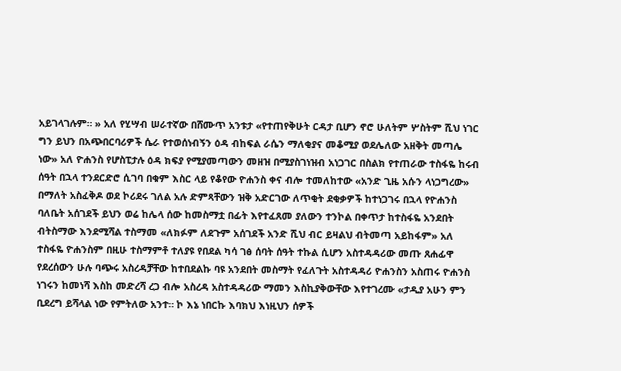አይገላገሉም። » አለ የሂሣብ ሠራተኛው በሸሙጥ አንቱታ «የተጠየቅሁት ርዳታ ቢሆን ኖሮ ሁለትም ሦስትም ሺህ ነገር ግን ይህን በአጭበርባሪዎች ሴራ የተወሰነብኝን ዕዳ ብከፍል ራሴን ማለቂያና መቆሚያ ወደሌለው አዘቅት መጣሌ ነው» አለ ዮሐንስ የሆስፒታሉ ዕዳ ክፍያ የሚያመጣውን መዘዝ በሚያስገነዝብ አነጋገር በስልክ የተጠራው ተስፋዬ ከሩብ ሰዓት በኋላ ተንደርድሮ ሲገባ በቁም እስር ላይ የቆየው ዮሐንስ ቀና ብሎ ተመለከተው «አንድ ጊዜ አሱን ላነጋግረው» በማለት አስፈቅዶ ወደ ኮሪደሩ ገለል አሉ ድምጻቸውን ዝቅ አድርገው ለጥቂት ደቂቃዎች ከተነጋገሩ በኋላ የዮሐንስ ባለቤት አሰገደች ይህን ወሬ ከሌላ ሰው ከመስማቷ በፊት እየተፈጸመ ያለውን ተንኮል በቀጥታ ከተስፋዬ አንደበት ብትስማው እንደሚሻል ተስማመ «ለክፉም ለደጉም አሰገደች አንድ ሺህ ብር ይዛልህ ብትመጣ አይከፋም» አለ ተስፋዬ ዮሐንስም በዚሁ ተስማምቶ ተለያዩ የበደል ካሳ ገፅ ሰባት ሰዓት ተኩል ሲሆን አስተዳዳሪው መጡ ጸሐፊዋ የደረሰውን ሁሉ ባጭሩ አስረዳቻቸው ከተበደልኩ ባዩ አንደበት መስማት የፈለጉት አስተዳዳሪ ዮሐንስን አስጠሩ ዮሐንስ ነገሩን ከመነሻ እስከ መድረሻ ረጋ ብሎ አስረዳ አስተዳዳሪው ማመን እስኪያቅውቸው እየተገረሙ «ታዲያ አሁን ምን ቢደረግ ይሻላል ነው የምትለው አንተ። ኮ እኔ ነበርኩ እባክህ እነዚህን ሰዎች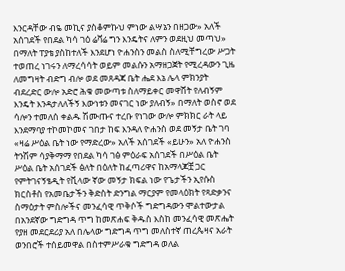እንርዳቸው ብዬ መኪና ያስቆምኩህ ምነው ልሣኔን በዘጋው» አለች አሰገደች የበደል ካሳ ገዕ ሬቫሬ ግን እንዴትና ለምን ወደዚህ መጣህ» በማለት ፐያቴ ያስከተለች እንደሆነ ዮሐንስን መልስ ስለሚቸግረው ሥጋት ተወጠረ ነገሩን ለማረሳሳት ወይም መልሱን አማዘጋጀት የሚረዳውን ጊዜ ለመግዛት ብድግ ብሎ ወደ መጸዳጃ ቤት ሔደ እኔ ሌላ ምክንያት ብደረድር ውሎ አድሮ ሕቁ መውጣቱ ስለማይቀር መዋሸት የለብኝም እንዴት እንዳታለለችኝ እውነቱን መናገር ነው ያለብኝ» በማለት ወስኖ ወደ ሳሎን ተመለሰ ቀልዱ ሽሙጡና ተረቡ የነገው ውሎ ምክክር ራት ላይ እንደማባያ ተኮመኮመና ገበታ ከፍ እንዳለ ዮሐንስ ወደ መኝታ ቤት ገባ «ዛሬ ሥዕል ቤት ነው የማድረው» አለች አሰገደች «ይሁን» አለ ዮሐንስ ትንሽም ሳያቅማማ የበደል ካሳ ገፅ ምዕራፍ አሰገደች በሥዕል ቤት ሥዕል ቤት አሰገደች ፅለት በዕለት ከፈጣሪዋና ከአማላጆቿ ጋር የምትገናኝፄዲት የቪላው ኛው መኝታ ክፍል ነው የጌታችን ኢየሱስ ክርስቶስ የአመቤታችን ቅድስት ድንግል ማርያም የመላዕክት የጻድቃንና ስማዕታት ምስሎችና መንፈሳዊ ጥቅሶች ግድግዳውን ሞልተውታል በአንደኛው ግድግዳ ጥግ ከመጽሐፍ ቅዱስ እስከ መንፈሳዊ መጽሔት የያዘ መደርደሪያ አለ በሌላው ግድግዳ ጥግ መለስተኛ ጠረጴዛና አራት ወንበሮች ተሰይመዋል በስተምሥራቁ ግድግዳ ወለል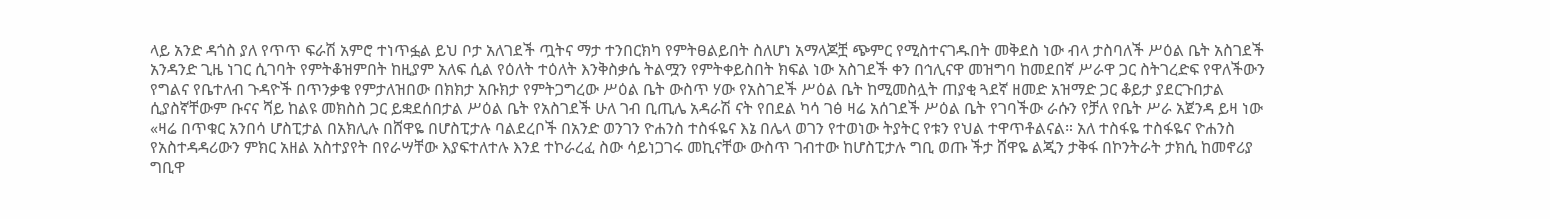ላይ አንድ ዳጎስ ያለ የጥጥ ፍራሽ አምሮ ተነጥፏል ይህ ቦታ አለገደች ጧትና ማታ ተንበርክካ የምትፀልይበት ስለሆነ አማላጆቿ ጭምር የሚስተናገዱበት መቅደስ ነው ብላ ታስባለች ሥዕል ቤት አስገደች አንዳንድ ጊዜ ነገር ሲገባት የምትቆዝምበት ከዚያም አለፍ ሲል የዕለት ተዕለት እንቅስቃሴ ትልሟን የምትቀይስበት ክፍል ነው አስገደች ቀን በኅሊናዋ መዝግባ ከመደበኛ ሥራዋ ጋር ስትገረድፍ የዋለችውን የግልና የቤተለብ ጉዳዮች በጥንቃቄ የምታለዝበው በክክታ አቡክታ የምትጋግረው ሥዕል ቤት ውስጥ ሃው የአስገደች ሥዕል ቤት ከሚመስሏት ጠያቂ ጓደኛ ዘመድ አዝማድ ጋር ቆይታ ያደርጉበታል ሲያስኛቸውም ቡናና ሻይ ከልዩ መክስስ ጋር ይቋደሰበታል ሥዕል ቤት የአስገደች ሁለ ገብ ቢጢሌ አዳራሽ ናት የበደል ካሳ ገፅ ዛሬ አሰገደች ሥዕል ቤት የገባችው ራሱን የቻለ የቤት ሥራ አጀንዳ ይዛ ነው «ዛሬ በጥቁር አንበሳ ሆስፒታል በአክሊሉ በሸዋዬ በሆስፒታሉ ባልደረቦች በአንድ ወንገን ዮሐንስ ተስፋዬና እኔ በሌላ ወገን የተወነው ትያትር የቱን የህል ተዋጥቶልናል። አለ ተስፋዬ ተስፋዬና ዮሐንስ የአስተዳዳሪውን ምክር አዘል አስተያየት በየራሣቸው እያፍተለተሉ እንደ ተኮራረፈ ስው ሳይነጋገሩ መኪናቸው ውስጥ ገብተው ከሆስፒታሉ ግቢ ወጡ ችታ ሸዋዬ ልጂን ታቅፋ በኮንትራት ታክሲ ከመኖሪያ ግቢዋ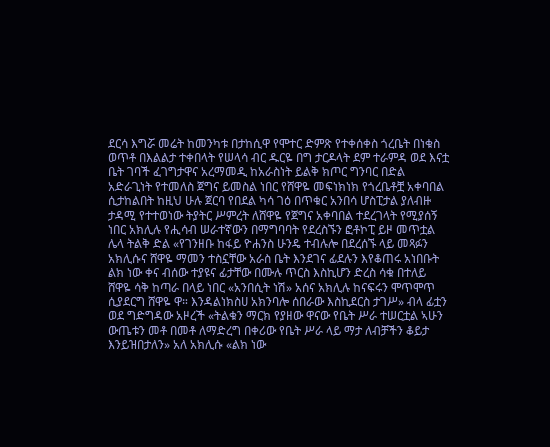ደርሳ እግሯ መሬት ከመንካቱ በታከሲዋ የሞተር ድምጽ የተቀሰቀስ ጎረቤት በነቁስ ወጥቶ በእልልታ ተቀበላት የሠላሳ ብር ዱርዬ በግ ታርዶላት ደም ተራምዳ ወደ እናቷ ቤት ገባች ፈገግታዋና አረማመዲ ከአራስነት ይልቅ ክጦር ግንባር በድል አድራጊነት የተመለስ ጀግና ይመስል ነበር የሸዋዬ መፍነክነክ የጎረቤቶቿ አቀባበል ሲታከልበት ከዚህ ሁሉ ጀርባ የበደል ካሳ ገዕ በጥቁር አንበሳ ሆስፒታል ያለብዙ ታዳሚ የተተወነው ትያትር ሥምረት ለሸዋዬ የጀግና አቀባበል ተደረገላት የሚያሰኝ ነበር አክሊሉ የሒሳብ ሠራተኛውን በማግባባት የደረስኙን ፎቶኮፒ ይዞ መጥቷል ሌላ ትልቅ ድል «የገንዘቡ ከፋይ ዮሐንስ ሁንዴ ተብሉሎ በደረሰኙ ላይ መጻፉን አክሊሱና ሸዋዬ ማመን ተስኗቸው አራስ ቤት እንደገና ፊደሉን እየቆጠሩ አነበቡት ልክ ነው ቀና ብሰው ተያዩና ፊታቸው በሙሉ ጥርስ እስኪሆን ድረስ ሳቁ በተለይ ሸዋዬ ሳቅ ከጣራ በላይ ነበር «አንበሲት ነሽ» አሰና አክሊሉ ከናፍሩን ሞጥሞጥ ሲያደርግ ሸዋዬ ዋ። እንዳልነክስሀ አክንባሎ ሰበራው እስኪደርስ ታገሥ» ብላ ፊቷን ወደ ግድግዳው አዞረች «ትልቁን ማርክ የያዘው ዋናው የቤት ሥራ ተሠርቷል ኣሁን ውጤቱን መቶ በመቶ ለማድረግ በቀሪው የቤት ሥራ ላይ ማታ ለብቻችን ቆይታ እንይዝበታለን» አለ አክሊሱ «ልክ ነው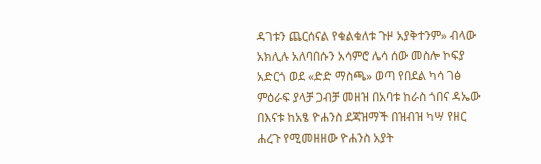ዳገቱን ጨርሰናል የቁልቁለቱ ጉዞ አያቅተንም» ብላው አክሊሉ አለባበሱን አሳምሮ ሌሳ ሰው መስሎ ኮፍያ አድርጎ ወደ «ድድ ማስጫ» ወጣ የበደል ካሳ ገፅ ምዕራፍ ያላቻ ጋብቻ መዘዝ በአባቱ ከራስ ጎበና ዳኤው በእናቱ ከአፄ ዮሐንስ ደጃዝማች በዝብዝ ካሣ የዘር ሐረጉ የሚመዘዘው ዮሐንስ አያት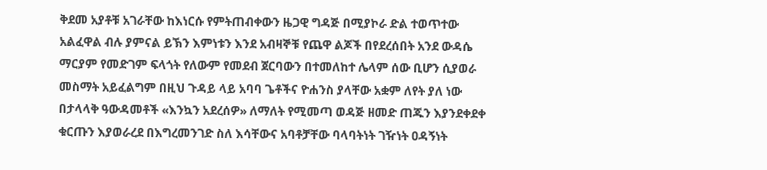ቅደመ አያቶቹ አገራቸው ከእነርሱ የምትጠብቀውን ዜጋዊ ግዳጅ በሚያኮራ ድል ተወጥተው አልፈዋል ብሉ ያምናል ይኽን እምነቱን እንደ አብዛኞቹ የጨዋ ልጆች በየደረሰበት አንደ ውዳሴ ማርያም የመድገም ፍላጎት የለውም የመደብ ጀርባውን በተመለከተ ሌላም ሰው ቢሆን ሲያወራ መስማት አይፈልግም በዚህ ጉዳይ ላይ አባባ ጌቶችና ዮሐንስ ያላቸው አቋም ለየት ያለ ነው በታላላቅ ዓውዳመቶች «እንኳን አደረሰዎ» ለማለት የሚመጣ ወዳጅ ዘመድ ጠጁን እያንደቀደቀ ቁርጡን እያወራረደ በእግረመንገድ ስለ እሳቸውና አባቶቻቸው ባላባትነት ገዥነት ዐዳኝነት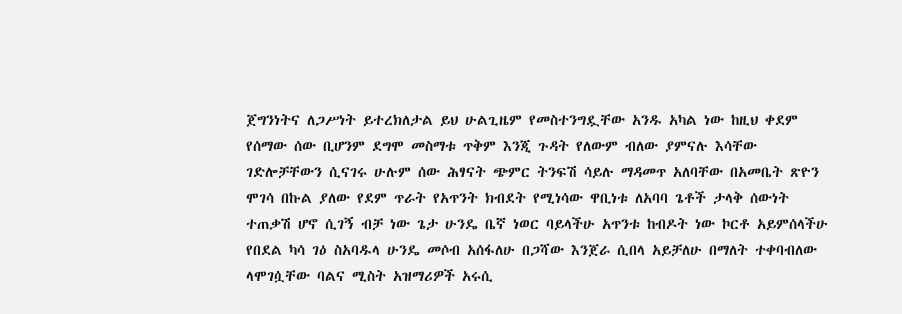ጀግንነትና ለጋሥነት ይተረክለታል ይህ ሁልጊዜም የመስተንግዷቸው አንዱ አካል ነው ከዚህ ቀደም የሰማው ሰው ቢሆንም ደግሞ መስማቱ ጥቅም እንጂ ጉዳት የለውም ብለው ያምናሉ እሳቸው ገድሎቻቸውን ሲናገሩ ሁሉም ሰው ሕፃናት ጭምር ትንፍሽ ሳይሉ ማዳመጥ አለባቸው በአመቤት ጽዮን ሞገሳ በኩል ያለው የደም ጥራት የአጥንት ክብደት የሚነሳው ዋቢነቱ ለአባባ ጌቶች ታላቅ ሰውነት ተጠቃሽ ሆኖ ሲገኝ ብቻ ነው ጌታ ሁንዴ ቤኛ ነወር ባይላችሁ አጥንቱ ከብዶት ነው ኮርቶ አይምሰላችሁ የበደል ካሳ ገዕ ስአባዱላ ሁንዴ መሶብ አሰፋለሁ በጋሻው እንጀራ ሲበላ አይቻለሁ በማለት ተቀባብለው ላሞገሷቸው ባልና ሚስት አዝማሪዎች አሩሲ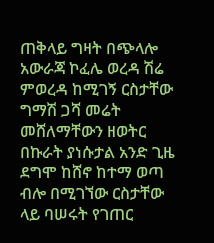ጠቅላይ ግዛት በጭላሎ አውራጃ ኮፈሌ ወረዳ ሽሬ ምወረዳ ከሚገኝ ርስታቸው ግማሽ ጋሻ መሬት መሸለማቸውን ዘወትር በኩራት ያነሱታል አንድ ጊዜ ደግሞ ከሸኖ ከተማ ወጣ ብሎ በሚገኘው ርስታቸው ላይ ባሠሩት የገጠር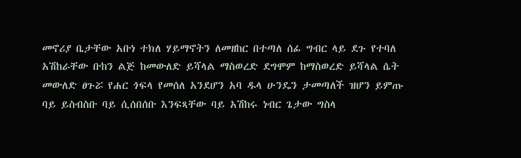መኖሪያ ቤታቸው አቡነ ተክለ ሃይማኖትን ለመዘከር በተጣለ ሰፊ ግብር ላይ ደጉ የተባለ አሽከራቸው ቡከን ልጅ ከመውለድ ይሻላል ማስወረድ ደግሞም ከማስወረድ ይሻላል ሴት መውለድ ፀጉሯ የሐር ጎፍላ የመሰለ አንደሆን አባ ዱላ ሁንዴን ታመጣለች ዝሆን ይምጡ ባይ ይስብስቡ ባይ ሲሰበሰቡ እንፍጻቸው ባይ አሽከሩ ነብር ጌታው ግስላ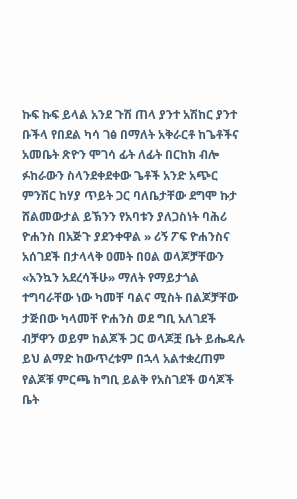ኩፍ ኩፍ ይላል አንደ ጉሽ ጠላ ያንተ አሽከር ያንተ ቡችላ የበደል ካሳ ገፅ በማለት አቅራርቶ ከጌቶችና አመቤት ጽዮን ሞገሳ ፊት ለፊት በርከክ ብሎ ፉከራውን ስላንደቀደቀው ጌቶች አንድ አጭር ምንሽር ከሃያ ጥይት ጋር ባለቤታቸው ደግሞ ኩታ ሸልመውታል ይኽንን የአባቱን ያለጋስነት ባሕሪ ዮሐንስ በአጅጉ ያደንቀዋል » ሪኝ ፖፍ ዮሐንስና አሰገደች በታላላቅ ዐመት በዐል ወላጆቻቸውን «አንኳን አደረሳችሁ» ማለት የማይታጎል ተግባራቸው ነው ካመቸ ባልና ሚስት በልጆቻቸው ታጅበው ካላመቸ ዮሐንስ ወደ ግቢ አለገደች ብቻዋን ወይም ከልጆች ጋር ወላጆቿ ቤት ይሔዳሉ ይህ ልማድ ከውጥረቱም በኋላ አልተቋረጠም የልጆቹ ምርጫ ከግቢ ይልቅ የአስገደች ወሳጆች ቤት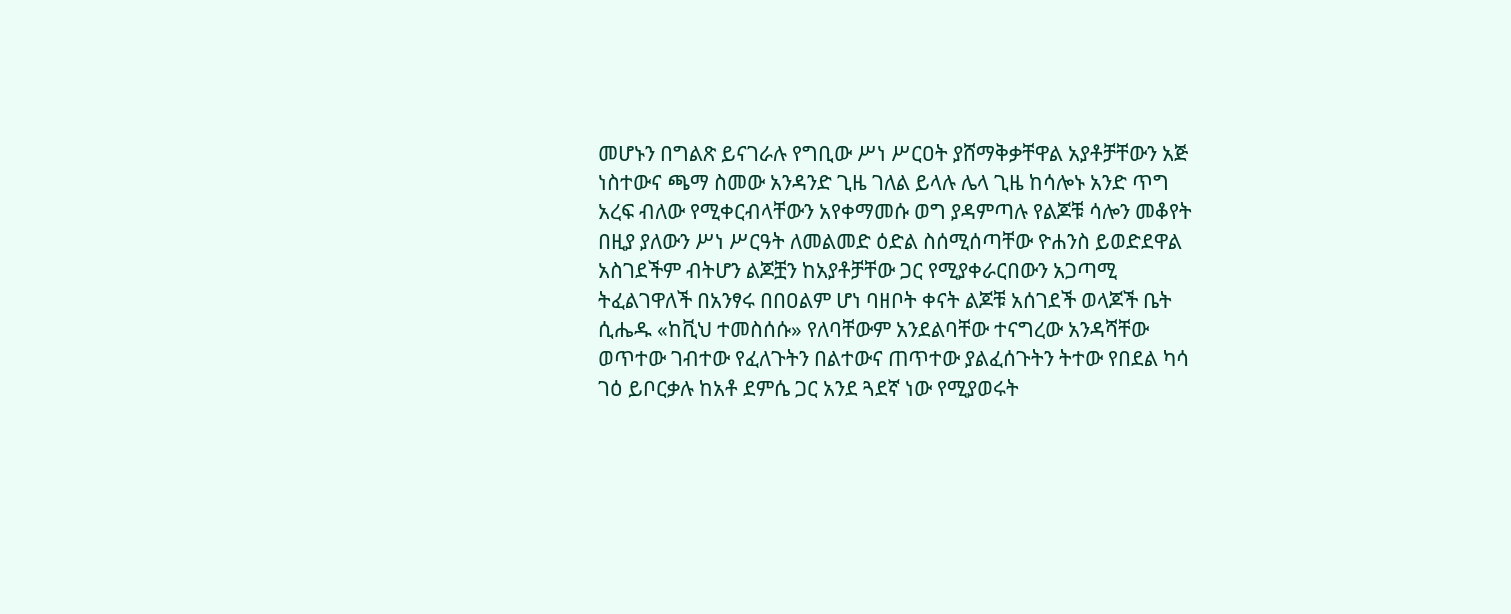መሆኑን በግልጽ ይናገራሉ የግቢው ሥነ ሥርዐት ያሸማቅቃቸዋል አያቶቻቸውን አጅ ነስተውና ጫማ ስመው አንዳንድ ጊዜ ገለል ይላሉ ሌላ ጊዜ ከሳሎኑ አንድ ጥግ አረፍ ብለው የሚቀርብላቸውን አየቀማመሱ ወግ ያዳምጣሉ የልጆቹ ሳሎን መቆየት በዚያ ያለውን ሥነ ሥርዓት ለመልመድ ዕድል ስሰሚሰጣቸው ዮሐንስ ይወድደዋል አስገደችም ብትሆን ልጆቿን ከአያቶቻቸው ጋር የሚያቀራርበውን አጋጣሚ ትፈልገዋለች በአንፃሩ በበዐልም ሆነ ባዘቦት ቀናት ልጆቹ አሰገደች ወላጆች ቤት ሲሔዱ «ከቪህ ተመስሰሱ» የለባቸውም አንደልባቸው ተናግረው አንዳሻቸው ወጥተው ገብተው የፈለጉትን በልተውና ጠጥተው ያልፈሰጉትን ትተው የበደል ካሳ ገዕ ይቦርቃሉ ከአቶ ደምሴ ጋር አንደ ጓደኛ ነው የሚያወሩት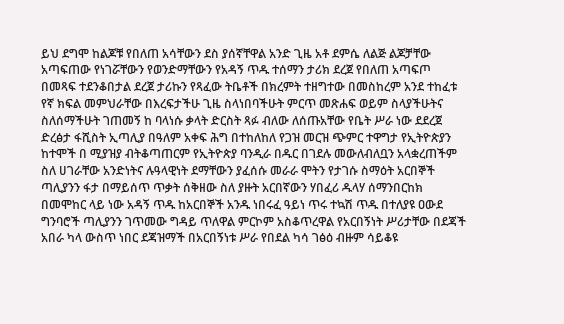ይህ ደግሞ ከልጆቹ የበለጠ አሳቸውን ደስ ያሰኛቸዋል አንድ ጊዜ አቶ ደምሴ ለልጅ ልጆቻቸው አጣፍጠው የነገሯቸውን የወንድማቸውን የአዳኝ ጥዱ ተሰማን ታሪክ ደረጀ የበለጠ አጣፍጦ በመጻፍ ተደንቆበታል ደረጀ ታሪኩን የጻፈው ትቤቶች በክረምት ተዘግተው በመስከረም አንደ ተከፈቱ የኛ ክፍል መምህራቸው በእረፍታችሁ ጊዜ ስላነበባችሁት ምርጥ መጽሐፍ ወይም ስላያችሁትና ስለሰማችሁት ገጠመኝ ከ ባላነሱ ቃላት ድርስት ጻፉ ብለው ለሰጡአቸው የቤት ሥራ ነው ደደረጀ ድረፅታ ፋሺስት ኢጣሊያ በዓለም አቀፍ ሕግ በተከለከለ የጋዝ መርዝ ጭምር ተዋግታ የኢትዮጵያን ከተሞች በ ሚያዝያ ብትቆጣጠርም የኢትዮጵያ ባንዲራ በዱር በገደሉ መውለብለቧን አላቋረጠችም ስለ ሀገራቸው አንድነትና ሉዓላዊነት ደማቸውን ያፈሰሱ መራራ ሞትን የታገሱ ስማዕት አርበኞች ጣሊያንን ፋታ በማይሰጥ ጥቃት ሰቅዘው ስለ ያዙት አርበኛውን ሃበፈሪ ዱላሃ ሰማንበርከክ በመሞከር ላይ ነው አዳኝ ጥዱ ከአርበኞች አንዱ ነበሩፈ ዓይነ ጥሩ ተኳሽ ጥዱ በተለያዩ ዐውደ ግንባሮች ጣሊያንን ገጥመው ግዳይ ጥለዋል ምርኮም አስቆጥረዋል የአርበኝነት ሥሪታቸው በደጃች አበራ ካላ ውስጥ ነበር ደጃዝማች በአርበኝነቱ ሥራ የበደል ካሳ ገፅዕ ብዙም ሳይቆዩ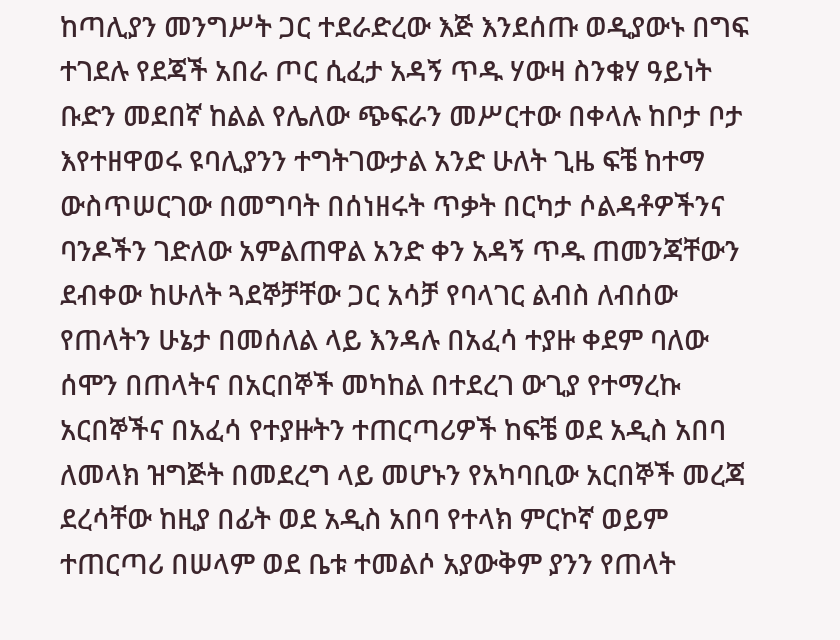ከጣሊያን መንግሥት ጋር ተደራድረው እጅ እንደሰጡ ወዲያውኑ በግፍ ተገደሉ የደጃች አበራ ጦር ሲፈታ አዳኝ ጥዱ ሃውዛ ስንቁሃ ዓይነት ቡድን መደበኛ ከልል የሌለው ጭፍራን መሥርተው በቀላሉ ከቦታ ቦታ እየተዘዋወሩ ዩባሊያንን ተግትገውታል አንድ ሁለት ጊዜ ፍቼ ከተማ ውስጥሠርገው በመግባት በሰነዘሩት ጥቃት በርካታ ሶልዳቶዎችንና ባንዶችን ገድለው አምልጠዋል አንድ ቀን አዳኝ ጥዱ ጠመንጃቸውን ደብቀው ከሁለት ጓደኞቻቸው ጋር አሳቻ የባላገር ልብስ ለብሰው የጠላትን ሁኔታ በመሰለል ላይ እንዳሉ በአፈሳ ተያዙ ቀደም ባለው ሰሞን በጠላትና በአርበኞች መካከል በተደረገ ውጊያ የተማረኩ አርበኞችና በአፈሳ የተያዙትን ተጠርጣሪዎች ከፍቼ ወደ አዲስ አበባ ለመላክ ዝግጅት በመደረግ ላይ መሆኑን የአካባቢው አርበኞች መረጃ ደረሳቸው ከዚያ በፊት ወደ አዲስ አበባ የተላክ ምርኮኛ ወይም ተጠርጣሪ በሠላም ወደ ቤቱ ተመልሶ አያውቅም ያንን የጠላት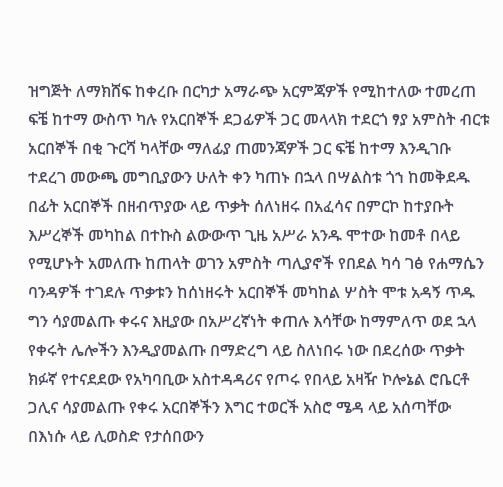ዝግጅት ለማክሸፍ ከቀረቡ በርካታ አማራጭ አርምጃዎች የሚከተለው ተመረጠ ፍቼ ከተማ ውስጥ ካሉ የአርበኞች ደጋፊዎች ጋር መላላክ ተደርጎ ፃያ አምስት ብርቱ አርበኞች በቂ ጉርሻ ካላቸው ማለፊያ ጠመንጃዎች ጋር ፍቼ ከተማ እንዲገቡ ተደረገ መውጫ መግቢያውን ሁለት ቀን ካጠኑ በኋላ በሣልስቱ ጎኀ ከመቅደዱ በፊት አርበኞች በዘብጥያው ላይ ጥቃት ሰለነዘሩ በአፈሳና በምርኮ ከተያቡት እሥረኞች መካከል በተኩስ ልውውጥ ጊዜ አሥራ አንዱ ሞተው ከመቶ በላይ የሚሆኑት አመለጡ ከጠላት ወገን አምስት ጣሊያኖች የበደል ካሳ ገፅ የሐማሴን ባንዳዎች ተገደሉ ጥቃቱን ከሰነዘሩት አርበኞች መካከል ሦስት ሞቱ አዳኝ ጥዱ ግን ሳያመልጡ ቀሩና እዚያው በአሥረኛነት ቀጠሉ እሳቸው ከማምለጥ ወደ ኋላ የቀሩት ሌሎችን እንዲያመልጡ በማድረግ ላይ ስለነበሩ ነው በደረሰው ጥቃት ክፉኛ የተናደደው የአካባቢው አስተዳዳሪና የጦሩ የበላይ አዛዥ ኮሎኔል ሮቤርቶ ጋሊና ሳያመልጡ የቀሩ አርበኞችን እግር ተወርች አስሮ ሜዳ ላይ አሰጣቸው በእነሱ ላይ ሊወስድ የታሰበውን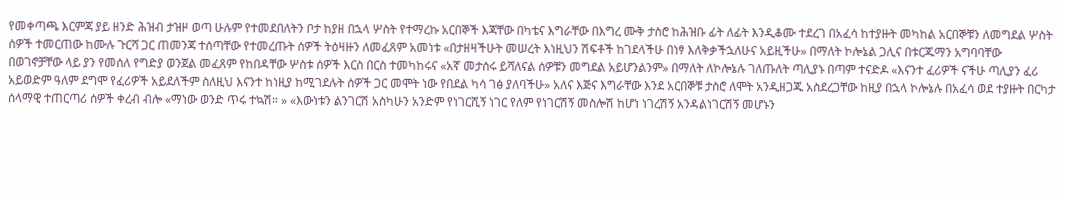የመቀጣጫ እርምጃ ያይ ዘንድ ሕዝብ ታዝዞ ወጣ ሁሉም የተመደበለትን ቦታ ከያዘ በኋላ ሦስት የተማረኩ አርበኞች እጃቸው በካቴና እግራቸው በእግረ ሙቅ ታስሮ ከሕዝቡ ፊት ለፊት እንዲቆሙ ተደረገ በአፈሳ ከተያዙት መካከል አርበኞቹን ለመግደል ሦስት ሰዎች ተመርጠው ከሙሉ ጉርሻ ጋር ጠመንጃ ተሰጣቸው የተመረጡት ሰዎች ትዕዛዙን ለመፈጸም አመነቱ «በታዘዛችሁት መሠረት እነዚህን ሽፍቶች ከገደላችሁ በነፃ እለቅቃችኋለሁና አይዚችሁ» በማለት ኮሎኔል ጋሊና በቱርጁማን አግባባቸው በወገኖቻቸው ላይ ያን የመሰለ የግድያ ወንጀል መፈጸም የከበዳቸው ሦስቱ ሰዎች እርስ በርስ ተመካከሩና «አኛ መታሰሩ ይሻለናል ሰዎቹን መግደል አይሆንልንም» በማለት ለኮሎኔሉ ገለጡለት ጣሊያኑ በጣም ተናድዶ «እናንተ ፈሪዎች ናችሁ ጣሊያን ፈሪ አይወድም ዓለም ደግሞ የፈሪዎች አይደለችም ስለዚህ እናንተ ከነዚያ ከሚገደሉት ሰዎች ጋር መሞት ነው የበደል ካሳ ገፅ ያለባችሁ» አለና እጅና እግራቸው እንደ አርበኞቹ ታስሮ ለሞት አንዲዘጋጁ አስደረጋቸው ከዚያ በኋላ ኮሎኔሉ በአፈሳ ወደ ተያዙት በርካታ ሰላማዊ ተጠርጣሪ ሰዎች ቀረብ ብሎ «ማነው ወንድ ጥሩ ተኳሽ። » «እውነቱን ልንገርሽ አስካሁን አንድም የነገርሺኝ ነገር የለም የነገርሽኝ መስሎሽ ከሆነ ነገረሽኝ አንዳልነገርሽኝ መሆኑን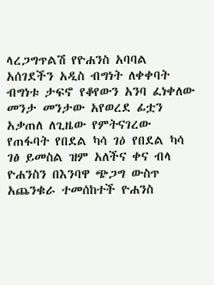ላረጋግጥልሽ የዮሐንስ አባባል አሰገደችን አዲስ ብግነት ለቀቀባት ብግነቱ ታፍኖ የቆየውን አንባ ፈነቀለው መንታ መንታው አየወረደ ፊቷን አቃጠለ ለጊዜው የምትናገረው የጠፋባት የበደል ካሳ ገዕ የበደል ካሳ ገፅ ይመስል ዝም አለችና ቀና ብላ ዮሐንስን በእንባዋ ጭጋግ ውስጥ አጨንቁራ ተመሰከተች ዮሐንስ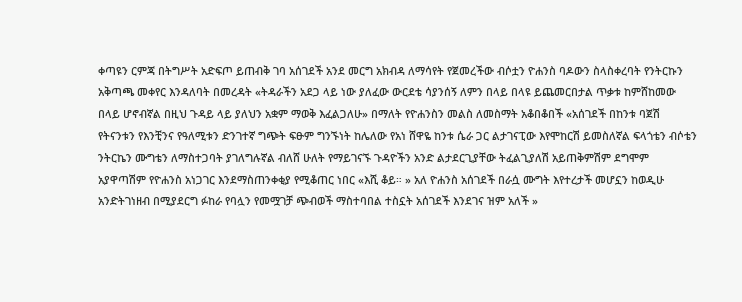ቀጣዩን ርምጃ በትግሥት አድፍጦ ይጠብቅ ገባ አሰገደች አንደ መርግ አክብዳ ለማሳየት የጀመረችው ብሶቷን ዮሐንስ ባዶውን ስላስቀረባት የንትርኩን አቅጣጫ መቀየር እንዳለባት በመረዳት «ትዳራችን አደጋ ላይ ነው ያለፈው ውርደቴ ሳያንሰኝ ለምን በላይ በላዩ ይጨመርበታል ጥቃቱ ከምሸከመው በላይ ሆኖብኛል በዚህ ጉዳይ ላይ ያለህን አቋም ማወቅ እፈልጋለሁ» በማለት የዮሐንስን መልስ ለመስማት አቆበቆበች «አሰገደች በከንቱ ባጀሽ የትናንቱን የእንቺንና የዓለሚቱን ድንገተኛ ግጭት ፍፁም ግንኙነት ከሌለው የአነ ሸዋዬ ከንቱ ሴራ ጋር ልታገናፒው እየሞከርሽ ይመስለኛል ፍላጎቴን ብሶቴን ንትርኬን ሙግቴን ለማስተጋባት ያገለግሉኛል ብለሸ ሁለት የማይገናኙ ጉዳዮችን አንድ ልታደርጊያቸው ትፈልጊያለሽ አይጠቅምሽም ደግሞም አያዋጣሽም የዮሐንስ አነጋገር እንደማስጠንቀቂያ የሚቆጠር ነበር «እሺ ቆይ። » አለ ዮሐንስ አሰገደች በራሷ ሙግት እየተረታች መሆኗን ከወዲሁ አንድትገነዘብ በሚያደርግ ፉከራ የባሏን የመሟገቻ ጭብወች ማስተባበል ተስኗት አሰገደች እንደገና ዝም አለች »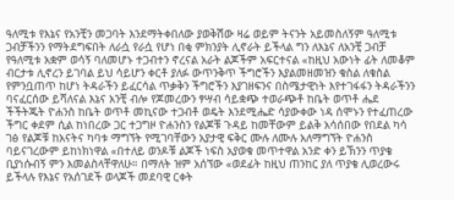ዓለሚቱ የእኔና የአንቺን መጋባት እንደማትቀበለው ያወቅሽው ዛሬ ወይም ትናንት አይመስለኝም ዓለሚቱ ጋብቻችንን የማትደግፍበት ለራሷ የራሷ የሆነ በቂ ምክንያት ሊኖራት ይችላል ግን ለእኔና ለአንቺ ጋብቻ የዓለሚቱ አቋም ወሳኝ ባለመሆኑ ተጋብተን ኖረናል አራት ልጆችም አፍርተናል «ከዚህ አውነት ፊት ለመቆም ብርታቱ ሊኖረን ይገባል ይህ ሳይሆን ቀርቶ ያለፉ ውጥንቅጥ ችግሮችን እያልመዘመዝን ቁስል ለቁስል የምንቧጠጥ ከሆነ ትዳራችን ይፈርሳል ጥቃቅን ችግሮችን እያገዘፍንና በስሜታዊነት እየተገፋፋን ትዳራችንን ባናፈርሰው ይሻለናል እኔና አንቺ ብሎ የጆመረውን ፃሣብ ሳይቋጭ ተወራጭቶ ከቤት ወጥቶ ሔደ ችችትጁት ዮሐንስ ከቤት ወጥቶ መኪናው ተጋብቶ ወዴት እንደሚሔድ ሳያውቀው ነዳ ሰሞኑን የተፈጠረው ችግር ቀደም ሲል ከነበረው ጋር ተጋግዞ ዮሐንስን የልጆቹ ጉዳይ ከመቸውም ይልቅ አሳሰበው የበደል ካሳ ገፅ የልጆቹ ከአናትና ካባቱ ማግኘት የሚገባቸውን አያታዊ ፍቅር ሙሉ ለሙሉ አለማግኘት ዮሐንስ ባይናገረውም ይከነክነዋል «በተለይ ወንዶቹ ልጆች ነፍስ አያወቁ መጥተዋል አንድ ቀን ይኽንን ጥያቄ ቢያነሱብኝ ምን እመልስላቸዋለሁ። በማለት ዝም አሰኘው «ወደፊት ከዚህ ጠንከር ያለ ጥያቄ ሊወረውሩ ይችላሉ የእኔና የአሰገደች ወላጆች መደባዊ ርቀት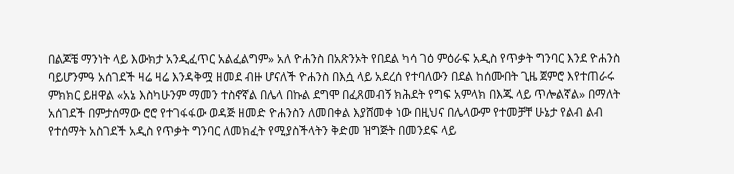በልጆቼ ማንነት ላይ እውክታ አንዲፈጥር አልፈልግም» አለ ዮሐንስ በአጽንኦት የበደል ካሳ ገዕ ምዕራፍ አዲስ የጥቃት ግንባር እንደ ዮሐንስ ባይሆንምዓ አሰገደች ዛሬ ዛሬ እንዳቅሟ ዘመደ ብዙ ሆናለች ዮሐንስ በእሷ ላይ አደረሰ የተባለውን በደል ከሰሙበት ጊዜ ጀምሮ እየተጠራሩ ምክክር ይዘዋል «አኔ እስካሁንም ማመን ተስኖኛል በሌላ በኩል ደግሞ በፈጸመብኝ ክሕደት የግፍ አምላክ በእጁ ላይ ጥሎልኛል» በማለት አሰገደች በምታሰማው ሮሮ የተገፋፋው ወዳጅ ዘመድ ዮሐንስን ለመበቀል እያሸመቀ ነው በዚህና በሌላውም የተመቻቸ ሁኔታ የልብ ልብ የተሰማት አስገደች አዲስ የጥቃት ግንባር ለመክፈት የሚያስችላትን ቅድመ ዝግጅት በመንደፍ ላይ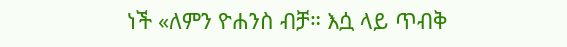ነች «ለምን ዮሐንስ ብቻ። እሷ ላይ ጥብቅ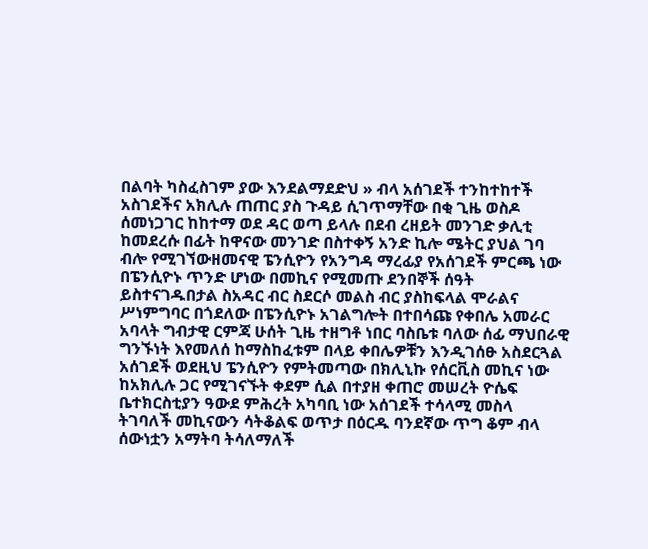በልባት ካስፈስገም ያው እንደልማደድህ » ብላ አሰገደች ተንከተከተች አስገደችና አክሊሉ ጠጠር ያስ ጉዳይ ሲገጥማቸው በቂ ጊዜ ወስዶ ሰመነጋገር ከከተማ ወደ ዳር ወጣ ይላሉ በደብ ረዘይት መንገድ ቃሊቲ ከመደረሱ በፊት ከዋናው መንገድ በስተቀኝ አንድ ኪሎ ሜትር ያህል ገባ ብሎ የሚገኘውዘመናዊ ፔንሲዮን የአንግዳ ማረፊያ የአሰገደች ምርጫ ነው በፔንሲዮኑ ጥንድ ሆነው በመኪና የሚመጡ ደንበኞች ሰዓት ይስተናገዱበታል ስአዳር ብር ስደርሶ መልስ ብር ያስከፍላል ሞራልና ሥነምግባር በጎደለው በፔንሲዮኑ አገልግሎት በተበሳጩ የቀበሌ አመራር አባላት ግብታዊ ርምጃ ሁሰት ጊዜ ተዘግቶ ነበር ባስቤቱ ባለው ሰፊ ማህበራዊ ግንኙነት እየመለሰ ከማስከፈቱም በላይ ቀበሌዎቹን እንዲገሰፁ አስደርጓል አሰገደች ወደዚህ ፔንሲዮን የምትመጣው በክሊኒኩ የሰርቪስ መኪና ነው ከአክሊሉ ጋር የሚገናኙት ቀደም ሲል በተያዘ ቀጠሮ መሠረት ዮሴፍ ቤተክርስቲያን ዓውደ ምሕረት አካባቢ ነው አሰገደች ተሳላሚ መስላ ትገባለች መኪናውን ሳትቆልፍ ወጥታ በዕርዱ ባንደኛው ጥግ ቆም ብላ ሰውነቷን አማትባ ትሳለማለች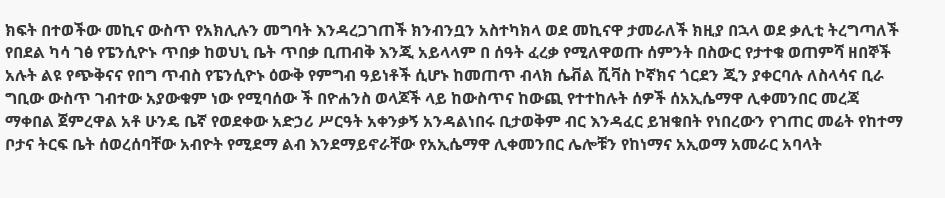ክፍት በተወችው መኪና ውስጥ የአክሊሉን መግባት እንዳረጋገጠች ክንብንቧን አስተካክላ ወደ መኪናዋ ታመራለች ክዚያ በኋላ ወደ ቃሊቲ ትረግጣለች የበደል ካሳ ገፅ የፔንሲዮኑ ጥበቃ ከወህኒ ቤት ጥበቃ ቢጠብቅ እንጂ አይላላም በ ሰዓት ፈረቃ የሚለዋወጡ ሰምንት በስውር የታተቁ ወጠምሻ ዘበኞች አሉት ልዩ የጭቅናና የበግ ጥብስ የፔንሲዮኑ ዕውቅ የምግብ ዓይነቶች ሲሆኑ ከመጠጥ ብላክ ሴቭል ሺቫስ ኮኛክና ጎርደን ጂን ያቀርባሉ ለስላሳና ቢራ ግቢው ውስጥ ገብተው አያውቁም ነው የሚባሰው ች በዮሐንስ ወላጆች ላይ ከውስጥና ከውጪ የተተከሉት ሰዎች ሰአኢሴማዋ ሊቀመንበር መረጃ ማቀበል ጀምረዋል አቶ ሁንዴ ቤኛ የወደቀው አድኃሪ ሥርዓት አቀንቃኝ አንዳልነበሩ ቢታወቅም ብር እንዳፈር ይዝቁበት የነበረውን የገጠር መሬት የከተማ ቦታና ትርፍ ቤት ሰወረሰባቸው አብዮት የሚደማ ልብ እንደማይኖራቸው የአኢሴማዋ ሊቀመንበር ሌሎቹን የከነማና አኢወማ አመራር አባላት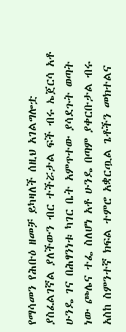የማሳመን የሕቡዕ ዘመቻ ይካዛለች ሰዚህ አገልግሎቷ ያስፈልገኛል ያለችውን ብር ተችሯታል ፍች ብሩ ኤጀርሳ አቶ ሁንዴ ገና በሕፃንነቱ ካገር ቤት አምጥተው ያሳደጉት ወጣት ነው ጮሌና ተፌ ስለሆነ አቶ ሁንዴ በጣም ያቀርቡታል ብሩ አስከ ስምንተኛ ክፍል ተምሮ አቋርጧል ጌቶችን መክተልና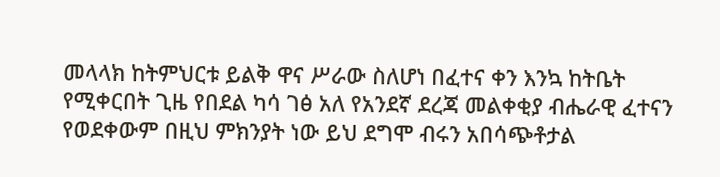መላላክ ከትምህርቱ ይልቅ ዋና ሥራው ስለሆነ በፈተና ቀን እንኳ ከትቤት የሚቀርበት ጊዜ የበደል ካሳ ገፅ አለ የአንደኛ ደረጃ መልቀቂያ ብሔራዊ ፈተናን የወደቀውም በዚህ ምክንያት ነው ይህ ደግሞ ብሩን አበሳጭቶታል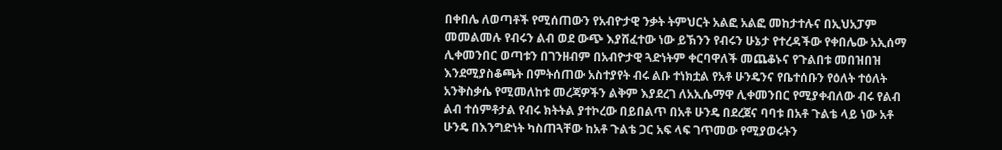በቀበሌ ለወጣቶች የሚሰጠውን የአብዮታዊ ንቃት ትምህርት አልፎ አልፎ መከታተሉና በኢህአፓም መመልመሉ የብሩን ልብ ወደ ውጭ እያሸፈተው ነው ይኽንን የብሩን ሁኔታ የተረዳችው የቀበሌው አኢሰማ ሊቀመንበር ወጣቱን በገንዘብም በአብዮታዊ ጓድነትም ቀርባዋለች መጨቆኑና የጉልበቱ መበዝበዝ እንደሚያስቆጫት በምትሰጠው አስተያየት ብሩ ልቡ ተነክቷል የአቶ ሁንዴንና የቤተሰቡን የዕለት ተዕለት አንቅስቃሴ የሚመለከቱ መረጃዎችን ልቅም እያደረገ ለአኢሴማዋ ሊቀመንበር የሚያቀብለው ብሩ የልብ ልብ ተሰምቶታል የብሩ ክትትል ያተኮረው በይበልጥ በአቶ ሁንዴ በደረጀና ባባቱ በአቶ ጉልቴ ላይ ነው አቶ ሁንዴ በእንግድነት ካስጠጓቸው ከአቶ ጉልቴ ጋር አፍ ላፍ ገጥመው የሚያወሩትን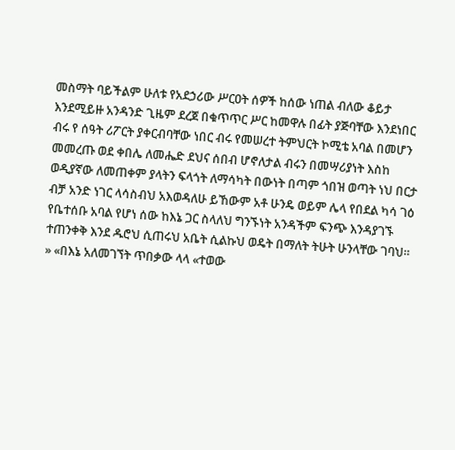መስማት ባይችልም ሁለቱ የአደኃሪው ሥርዐት ሰዎች ከሰው ነጠል ብለው ቆይታ እንደሚይዙ አንዳንድ ጊዜም ደረጀ በቁጥጥር ሥር ከመዋሉ በፊት ያጅባቸው እንደነበር ብሩ የ ሰዓት ሪፖርት ያቀርብባቸው ነበር ብሩ የመሠረተ ትምህርት ኮሚቴ አባል በመሆን መመረጡ ወደ ቀበሌ ለመሔድ ደህና ሰበብ ሆኖለታል ብሩን በመሣሪያነት እስከ ወዲያኛው ለመጠቀም ያላትን ፍላጎት ለማሳካት በውነት በጣም ጎበዝ ወጣት ነህ በርታ ብቻ አንድ ነገር ላሳስብህ አእወዳለሁ ይኸውም አቶ ሁንዴ ወይም ሌላ የበደል ካሳ ገዕ የቤተሰቡ አባል የሆነ ሰው ከእኔ ጋር ስላለህ ግንኙነት አንዳችም ፍንጭ እንዳያገኙ ተጠንቀቅ እንደ ዱሮህ ሲጠሩህ አቤት ሲልኩህ ወዴት በማለት ትሁት ሁንላቸው ገባህ። » «በእኔ አለመገኘት ጥበቃው ላላ «ተወው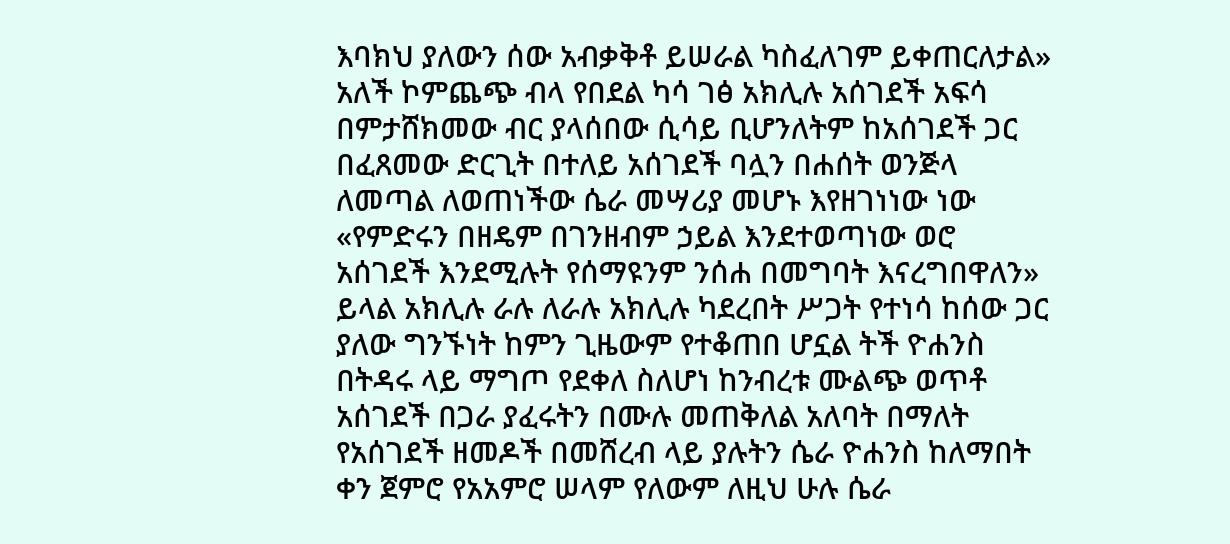እባክህ ያለውን ሰው አብቃቅቶ ይሠራል ካስፈለገም ይቀጠርለታል» አለች ኮምጨጭ ብላ የበደል ካሳ ገፅ አክሊሉ አሰገደች አፍሳ በምታሸክመው ብር ያላሰበው ሲሳይ ቢሆንለትም ከአሰገደች ጋር በፈጸመው ድርጊት በተለይ አሰገደች ባሏን በሐሰት ወንጅላ ለመጣል ለወጠነችው ሴራ መሣሪያ መሆኑ እየዘገነነው ነው «የምድሩን በዘዴም በገንዘብም ኃይል እንደተወጣነው ወሮ አሰገደች እንደሚሉት የሰማዩንም ንሰሐ በመግባት እናረግበዋለን» ይላል አክሊሉ ራሉ ለራሉ አክሊሉ ካደረበት ሥጋት የተነሳ ከሰው ጋር ያለው ግንኙነት ከምን ጊዜውም የተቆጠበ ሆኗል ትች ዮሐንስ በትዳሩ ላይ ማግጦ የደቀለ ስለሆነ ከንብረቱ ሙልጭ ወጥቶ አሰገደች በጋራ ያፈሩትን በሙሉ መጠቅለል አለባት በማለት የአሰገደች ዘመዶች በመሸረብ ላይ ያሉትን ሴራ ዮሐንስ ከለማበት ቀን ጀምሮ የአአምሮ ሠላም የለውም ለዚህ ሁሉ ሴራ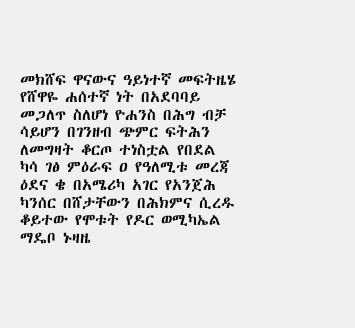መክሸፍ ዋናውና ዓይነተኛ መፍትዜሄ የሸዋዬ ሐሰተኛ ነት በአደባባይ መጋለጥ ስለሆነ ዮሐንስ በሕግ ብቻ ሳይሆን በገንዘብ ጭምር ፍትሕን ለመግዛት ቆርጦ ተነስቷል የበደል ካሳ ገፅ ምዕራፍ ዐ የዓለሚቱ መረጃ ዕደና ቄ በአሜሪካ አገር የአንጀሕ ካንሰር በሸታቸውን በሕክምና ሲረዱ ቆይተው የሞቱት የዶር ወሚካኤል ማዴቦ ኑዛዜ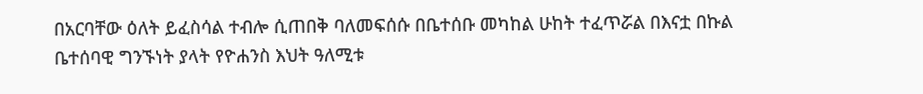በአርባቸው ዕለት ይፈስሳል ተብሎ ሲጠበቅ ባለመፍሰሱ በቤተሰቡ መካከል ሁከት ተፈጥሯል በእናቷ በኩል ቤተሰባዊ ግንኙነት ያላት የዮሐንስ እህት ዓለሚቱ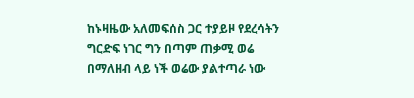ከኑዛዜው አለመፍሰስ ጋር ተያይዞ የደረሳትን ግርድፍ ነገር ግን በጣም ጠቃሚ ወሬ በማለዘብ ላይ ነች ወሬው ያልተጣራ ነው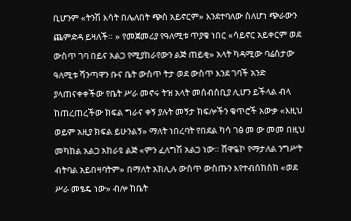ቢሆንም «ትንሽ እሳት በሌለበት ጭስ አይኖርም» እንደተባለው ስለሆነ ጭራውን ጨምድዳ ይዛለች። » የመጀመሪያ የዓለሚቱ ጥያቄ ነበር «ሳይኖር አይቀርም ወደ ውስጥ ገባ በይና አልጋ የሚያከራየውን ልጅ ጠይቂ» አላት ካዳሚው ባሬስታው ዓለሚቱ ሻንጣዋን ቡና ቤት ውስጥ ትታ ወደ ውስጥ እንደ ገባች አንድ ያላጠናቀቀችው የቤት ሥራ መኖሩ ትዝ አላት መሰብሰቢያ ሊሆን ይችላል ብላ ከጠረጠረችው ክፍል ግራና ቀኝ ያሉት መኝታ ክፍሎችን ቁጥሮች አውቃ «እዚህ ወይም አዚያ ክፍል ይሁንልኝ» ማለት ነበረባት የበደል ካሳ ገፅ መ ው መመ በዚህ መካከል አልጋ አከራዩ ልጅ «ምን ፈለግሽ አልጋ ነው። ሸዋዬኮ የማታለል ንግሥት ብትባል አይበዛባትም» በማለት አክሊሉ ውስጥ ውስጡን እየተብሰከሰከ «ወደ ሥራ መፄዴ ነው» ብሎ ከቤት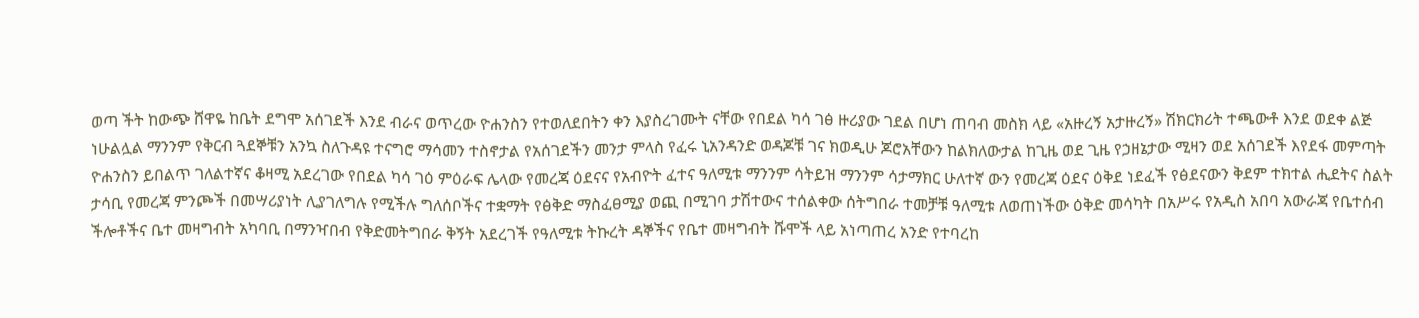ወጣ ችት ከውጭ ሸዋዬ ከቤት ደግሞ አሰገደች እንደ ብራና ወጥረው ዮሐንስን የተወለደበትን ቀን እያስረገሙት ናቸው የበደል ካሳ ገፅ ዙሪያው ገደል በሆነ ጠባብ መስክ ላይ «አዙረኝ አታዙረኝ» ሽክርክሪት ተጫውቶ እንደ ወደቀ ልጅ ነሁልሏል ማንንም የቅርብ ጓደኞቹን አንኳ ስለጉዳዩ ተናግሮ ማሳመን ተስኖታል የአሰገደችን መንታ ምላስ የፈሩ ኒአንዳንድ ወዳጆቹ ገና ክወዲሁ ጆሮአቸውን ከልክለውታል ከጊዜ ወደ ጊዜ የኃዘኔታው ሚዛን ወደ አሰገደች እየደፋ መምጣት ዮሐንስን ይበልጥ ገለልተኛና ቆዛሚ አደረገው የበደል ካሳ ገዕ ምዕራፍ ሌላው የመረጃ ዕደናና የአብዮት ፈተና ዓለሚቱ ማንንም ሳትይዝ ማንንም ሳታማክር ሁለተኛ ውን የመረጃ ዕደና ዕቅደ ነደፈች የፅደናውን ቅደም ተክተል ሒደትና ስልት ታሳቢ የመረጃ ምንጮች በመሣሪያነት ሊያገለግሉ የሚችሉ ግለሰቦችና ተቋማት የፅቅድ ማስፈፀሚያ ወጪ በሚገባ ታሽተውና ተሰልቀው ሰትግበራ ተመቻቹ ዓለሚቱ ለወጠነችው ዕቅድ መሳካት በአሥሩ የአዲስ አበባ አውራጃ የቤተሰብ ችሎቶችና ቤተ መዛግብት አካባቢ በማንዣበብ የቅድመትግበራ ቅኝት አደረገች የዓለሚቱ ትኩረት ዳኞችና የቤተ መዛግብት ሹሞች ላይ አነጣጠረ አንድ የተባረከ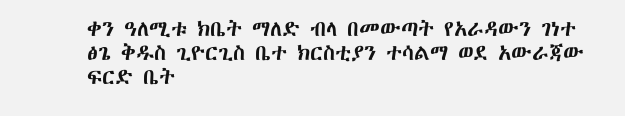ቀን ዓለሚቱ ክቤት ማለድ ብላ በመውጣት የአራዳውን ገነተ ፅጌ ቅዱስ ጊዮርጊስ ቤተ ክርስቲያን ተሳልማ ወደ አውራጃው ፍርድ ቤት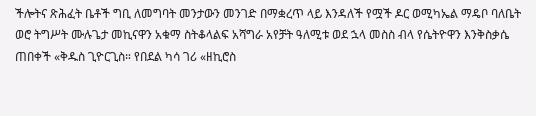ችሎትና ጽሕፈት ቤቶች ግቢ ለመግባት መንታውን መንገድ በማቋረጥ ላይ እንዳለች የሟች ዶር ወሚካኤል ማዴቦ ባለቤት ወሮ ትግሥት ሙሉጌታ መኪናዋን አቁማ ስትቆላልፍ አሻግራ አየቻት ዓለሚቱ ወደ ኋላ መስስ ብላ የሴትዮዋን እንቅስቃሴ ጠበቀች «ቅዱስ ጊዮርጊስ። የበደል ካሳ ገሪ «ዘኪሮስ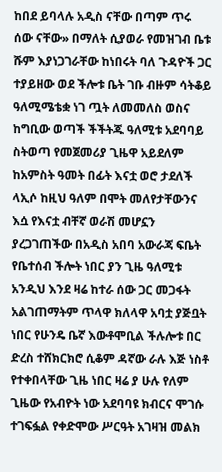ከበደ ይባላሉ አዲስ ናቸው በጣም ጥሩ ሰው ናቸው» በማለት ሲያወራ የመዝገብ ቤቱ ሹም እያነጋገራቸው ከነበሩት ባለ ጉዳዮች ጋር ተያይዘው ወደ ችሎቱ ቤት ገቡ ብዙም ሳትቆይ ዓለሚሜቴቋ ነገ ጧት ለመመለስ ወስና ከግቢው ወጣች ችችትጁ ዓለሚቱ አደባባይ ስትወጣ የመጀመሪያ ጊዜዋ አይደለም ከአምስት ዓመት በፊት እናቷ ወሮ ታደለች ላኢሶ ከዚህ ዓለም በሞት መለየታቸውንና እሷ የእናቷ ብቸኛ ወራሽ መሆኗን ያረጋገጠችው በአዲስ አበባ አውራጃ ፍቤት የቤተሰብ ችሎት ነበር ያን ጊዜ ዓለሚቱ አንዲህ እንደ ዛሬ ከተራ ሰው ጋር መጋፋት አልገጠማትም ጥላዋ ክለላዋ አባቷ ያጅቧት ነበር የሁንዴ ቤኛ እውቶሞቢል ችሉሎቱ በር ድረስ ተሸክርክሮ ሲቆም ዳኛው ራሉ እጅ ነስቶ የተቀበላቸው ጊዜ ነበር ዛሬ ያ ሁሉ የለም ጊዜው የአብዮት ነው አደባባዩ ክብርና ሞገሱ ተገፍፏል የቀድሞው ሥርዓት አገዛዝ መልክ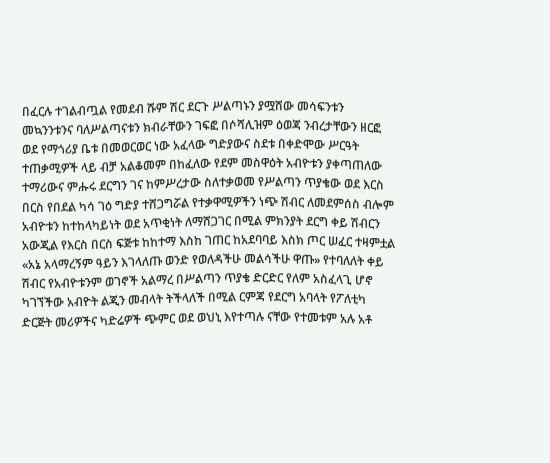በፈርሉ ተገልብጧል የመደብ ሹም ሽር ደርጉ ሥልጣኑን ያሟሸው መሳፍንቱን መኳንንቱንና ባለሥልጣናቱን ክብራቸውን ገፍፎ በሶሻሊዝም ዕወጃ ንብረታቸውን ዘርፎ ወደ የማጎሪያ ቤቱ በመወርወር ነው አፈላው ግድያውና ስደቱ በቀድሞው ሥርዓት ተጠቃሚዎች ላይ ብቻ አልቆመም በከፈለው የደም መስዋዕት አብዮቱን ያቀጣጠለው ተማሪውና ምሑሩ ደርግን ገና ከምሥረታው ስለተቃወመ የሥልጣን ጥያቄው ወደ እርስ በርስ የበደል ካሳ ገዕ ግድያ ተሸጋግሯል የተቃዋሚዎችን ነጭ ሽብር ለመደምሰስ ብሎም አብዮቱን ከተከላካይነት ወደ አጥቂነት ለማሸጋገር በሚል ምክንያት ደርግ ቀይ ሽብርን አውጂል የእርስ በርስ ፍጅቱ ከከተማ እስከ ገጠር ከአደባባይ እስክ ጦር ሠፈር ተዛምቷል «አኔ አላማረኝም ዓይን እገላለጡ ወንድ የወለዳችሁ መልሳችሁ ዋጡ» የተባለለት ቀይ ሽብር የአብዮቱንም ወገኖች አልማረ በሥልጣን ጥያቄ ድርድር የለም አስፈላጊ ሆኖ ካገኘችው አብዮት ልጂን መብላት ትችላለች በሚል ርምጃ የደርግ አባላት የፖለቲካ ድርጅት መሪዎችና ካድሬዎች ጭምር ወደ ወህኒ እየተጣሉ ናቸው የተመቱም አሉ አቶ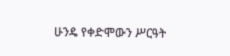ሁንዴ የቀድሞውን ሥርዓት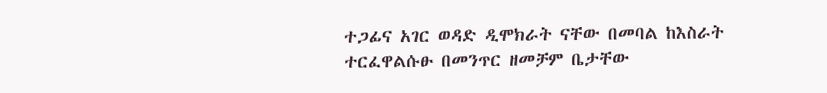ተጋፊና አገር ወዳድ ዲሞክራት ናቸው በመባል ከእስራት ተርፈዋልሱፁ በመንጥር ዘመቻም ቤታቸው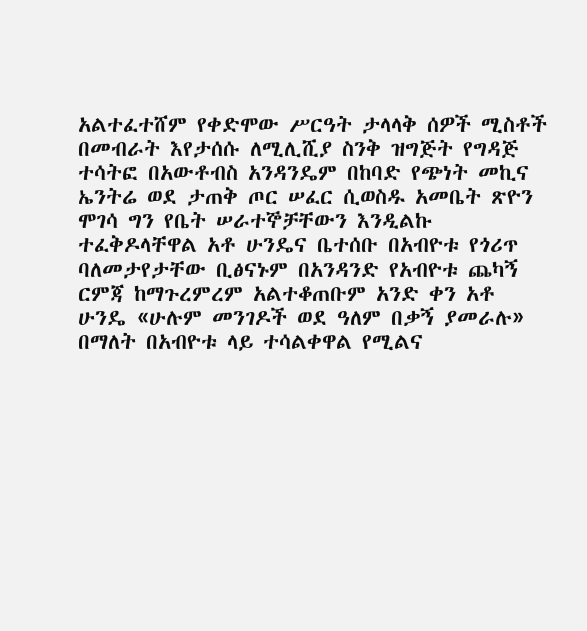አልተፈተሸም የቀድሞው ሥርዓት ታላላቅ ሰዎች ሚስቶች በመብራት እየታሰሱ ለሚሊሺያ ስንቅ ዝግጅት የግዳጅ ተሳትፎ በአውቶብስ አንዳንዴም በከባድ የጭነት መኪና ኤንትሬ ወደ ታጠቅ ጦር ሠፈር ሲወስዱ አመቤት ጽዮን ሞገሳ ግን የቤት ሠራተኞቻቸውን እንዲልኩ ተፈቅዶላቸዋል አቶ ሁንዴና ቤተሰቡ በአብዮቱ የጎሪጥ ባለመታየታቸው ቢፅናኑም በአንዳንድ የአብዮቱ ጨካኝ ርምጃ ከማጉረምረም አልተቆጠቡም አንድ ቀን አቶ ሁንዴ «ሁሉም መንገዶች ወደ ዓለም በቃኝ ያመራሉ» በማለት በአብዮቱ ላይ ተሳልቀዋል የሚልና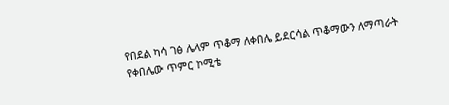የበደል ካሳ ገፅ ሌላም ጥቆማ ለቀበሌ ይደርሳል ጥቆማውን ለማጣራት የቀበሌው ጥምር ኮሚቴ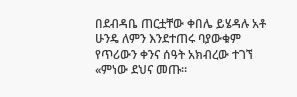በደብዳቤ ጠርቷቸው ቀበሌ ይሄዳሉ አቶ ሁንዴ ለምን እንደተጠሩ ባያውቁም የጥሪውን ቀንና ሰዓት አክብረው ተገኘ «ምነው ደህና መጡ።